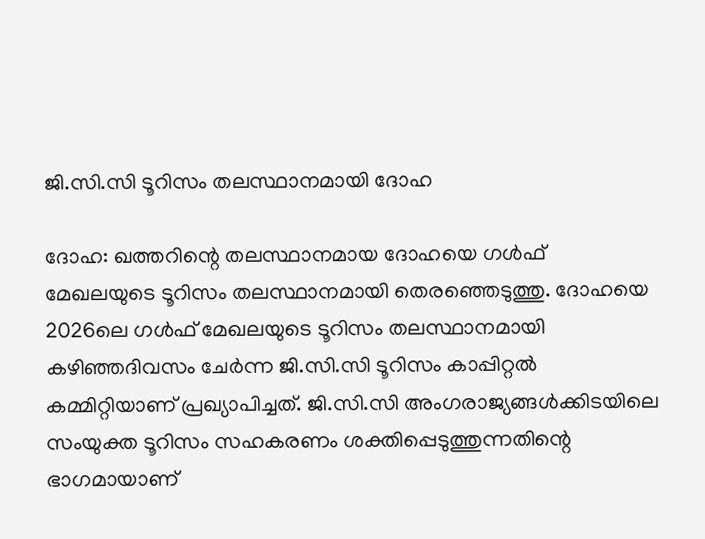ജി.സി.സി ടൂറിസം തലസ്ഥാനമായി ദോഹ

ദോഹ: ഖത്തറിന്റെ തലസ്ഥാനമായ ദോഹയെ ഗൾഫ് മേഖലയുടെ ടൂറിസം തലസ്ഥാനമായി തെരഞ്ഞെടുത്തു. ദോഹയെ 2026ലെ ഗൾഫ് മേഖലയുടെ ടൂറിസം തലസ്ഥാനമായി കഴിഞ്ഞദിവസം ചേർന്ന ജി.സി.സി ടൂറിസം കാപ്പിറ്റൽ കമ്മിറ്റിയാണ് പ്രഖ്യാപിച്ചത്. ജി.സി.സി അംഗരാജ്യങ്ങൾക്കിടയിലെ സംയുക്ത ടൂറിസം സഹകരണം ശക്തിപ്പെടുത്തുന്നതിന്റെ ഭാഗമായാണ്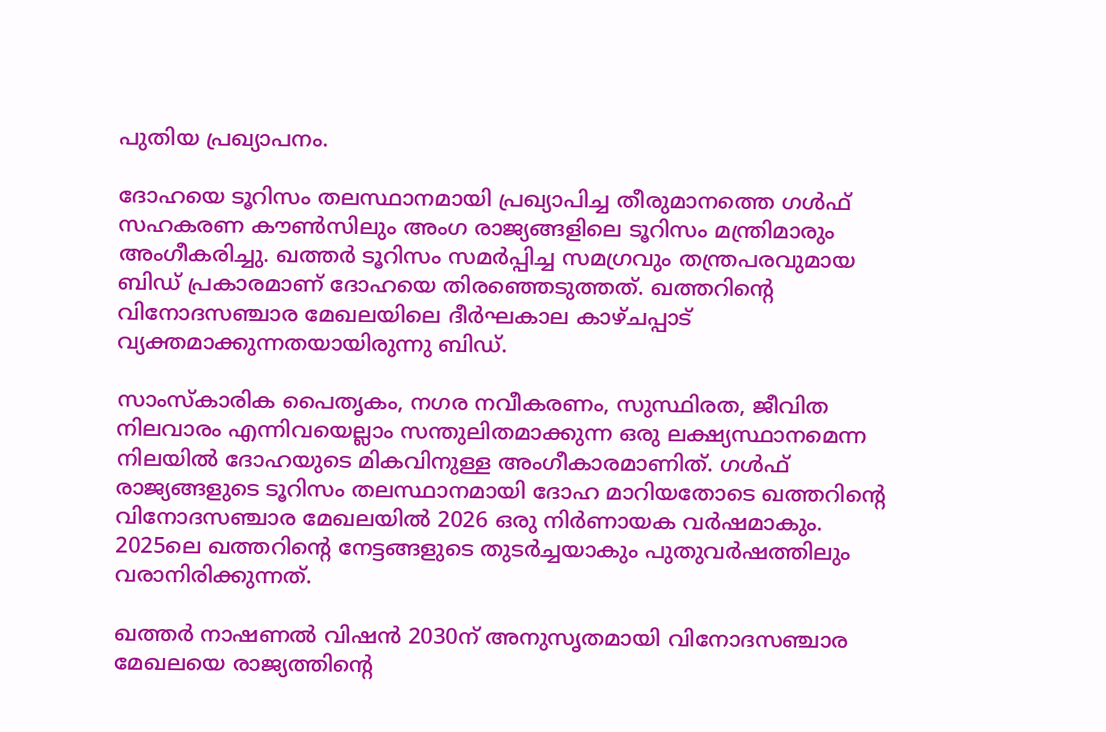പുതിയ പ്രഖ്യാപനം.

ദോഹയെ ടൂറിസം തലസ്ഥാനമായി പ്രഖ്യാപിച്ച തീരുമാനത്തെ ഗൾഫ് സഹകരണ കൗൺസിലും അംഗ രാജ്യങ്ങളിലെ ടൂറിസം മന്ത്രിമാരും അംഗീകരിച്ചു. ഖത്തർ ടൂറിസം സമർപ്പിച്ച സമഗ്രവും തന്ത്രപരവുമായ ബിഡ് പ്രകാരമാണ് ദോഹയെ തിരഞ്ഞെടുത്തത്. ഖത്തറിന്റെ വിനോദസഞ്ചാര മേഖലയിലെ ദീർഘകാല കാഴ്ചപ്പാട് വ്യക്തമാക്കുന്നതയായിരുന്നു ബിഡ്.

സാംസ്‌കാരിക പൈതൃകം, നഗര നവീകരണം, സുസ്ഥിരത, ജീവിത നിലവാരം എന്നിവയെല്ലാം സന്തുലിതമാക്കുന്ന ഒരു ലക്ഷ്യസ്ഥാനമെന്ന നിലയിൽ ദോഹയുടെ മികവിനുള്ള അംഗീകാരമാണിത്. ഗൾഫ് രാജ്യങ്ങളുടെ ടൂറിസം തലസ്ഥാനമായി ദോഹ മാറിയതോടെ ഖത്തറിന്റെ വിനോദസഞ്ചാര മേഖലയിൽ 2026 ഒരു നിർണായക വർഷമാകും. 2025ലെ ഖത്തറിന്റെ നേട്ടങ്ങളുടെ തുടർച്ചയാകും പുതുവർഷത്തിലും വരാനിരിക്കുന്നത്.

ഖത്തർ നാഷണൽ വിഷൻ 2030ന് അനുസൃതമായി വിനോദസഞ്ചാര മേഖലയെ രാജ്യത്തിന്റെ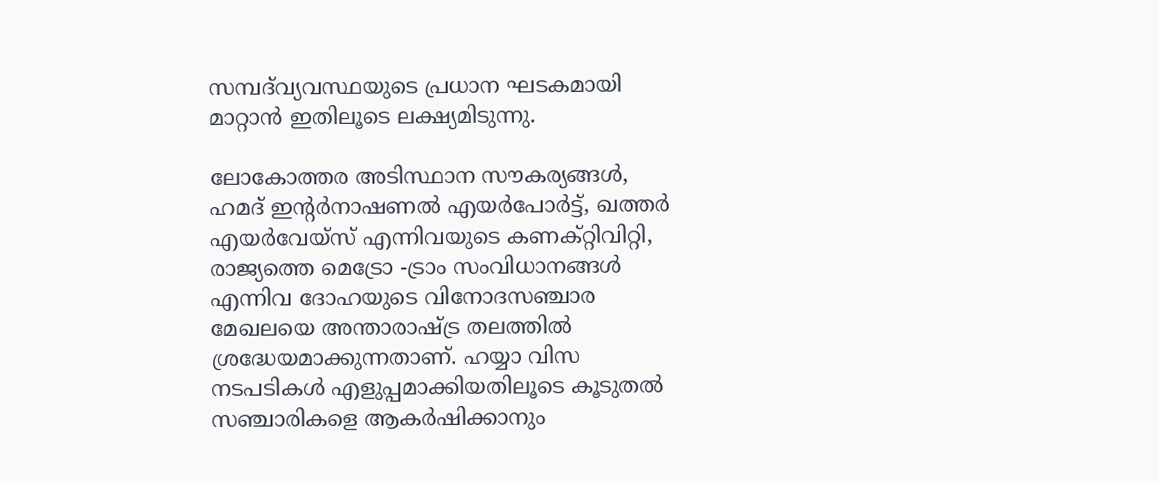സമ്പദ്‌വ്യവസ്ഥയുടെ പ്രധാന ഘടകമായി മാറ്റാൻ ഇതിലൂടെ ലക്ഷ്യമിടുന്നു.

ലോകോത്തര അടിസ്ഥാന സൗകര്യങ്ങൾ, ഹമദ് ഇന്റർനാഷണൽ എയർപോർട്ട്, ഖത്തർ എയർവേയ്‌സ് എന്നിവയുടെ കണക്റ്റിവിറ്റി, രാജ്യത്തെ മെട്രോ -ട്രാം സംവിധാനങ്ങൾ എന്നിവ ദോഹയുടെ വിനോദസഞ്ചാര മേഖലയെ അന്താരാഷ്ട്ര തലത്തിൽ ശ്രദ്ധേയമാക്കുന്നതാണ്. ഹയ്യാ വിസ നടപടികൾ എളുപ്പമാക്കിയതിലൂടെ കൂടുതൽ സഞ്ചാരികളെ ആകർഷിക്കാനും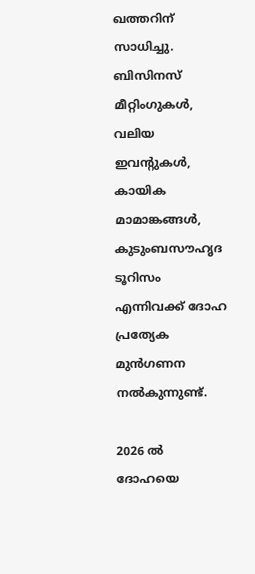ഖത്തറിന് സാധിച്ചു. ബിസിനസ് മീറ്റിംഗുകൾ, വലിയ ഇവന്റുകൾ, കായിക മാമാങ്കങ്ങൾ, കുടുംബസൗഹൃദ ടൂറിസം എന്നിവക്ക് ദോഹ പ്രത്യേക മുൻഗണന നൽകുന്നുണ്ട്.

2026 ൽ ദോഹയെ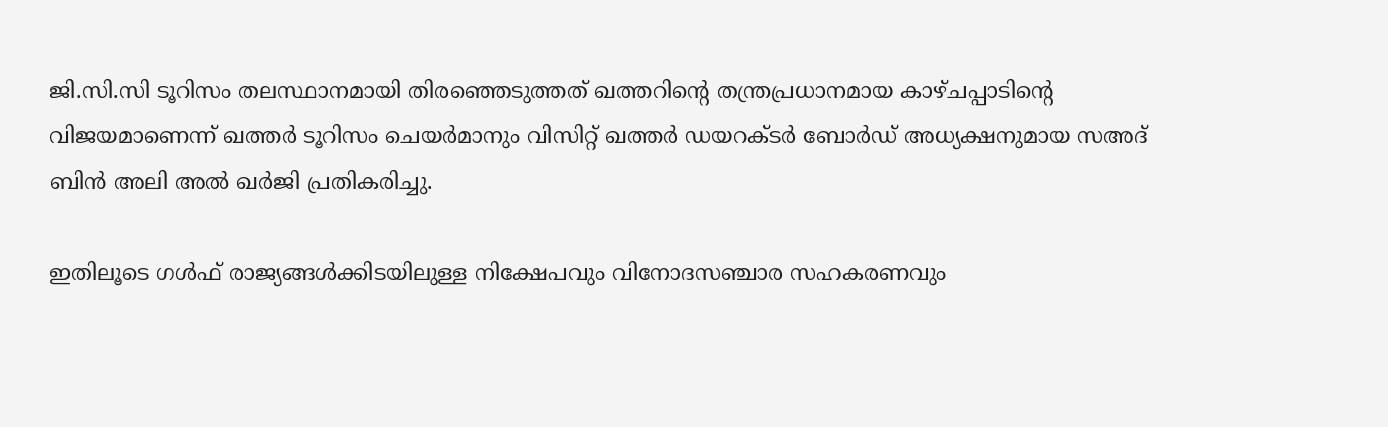ജി.സി.സി ടൂറിസം തലസ്ഥാനമായി തിരഞ്ഞെടുത്തത് ഖത്തറിന്റെ തന്ത്രപ്രധാനമായ കാഴ്ചപ്പാടിന്റെ വിജയമാണെന്ന് ഖത്തർ ടൂറിസം ചെയർമാനും വിസിറ്റ് ഖത്തർ ഡയറക്ടർ ബോർഡ് അധ്യക്ഷനുമായ സഅദ് ബിൻ അലി അൽ ഖർജി പ്രതികരിച്ചു.

ഇതിലൂടെ ഗൾഫ് രാജ്യങ്ങൾക്കിടയിലുള്ള നിക്ഷേപവും വിനോദസഞ്ചാര സഹകരണവും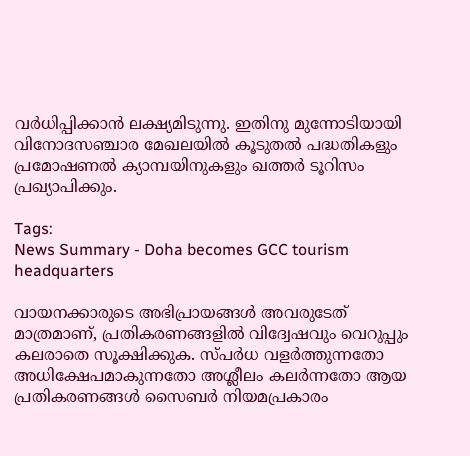വർധിപ്പിക്കാൻ ലക്ഷ്യമിടുന്നു. ഇതിനു മുന്നോടിയായി വിനോദസഞ്ചാര മേഖലയിൽ കൂടുതൽ പദ്ധതികളും പ്രമോഷണൽ ക്യാമ്പയിനുകളും ഖത്തർ ടൂറിസം പ്രഖ്യാപിക്കും.

Tags:
News Summary - Doha becomes GCC tourism headquarters

വായനക്കാരുടെ അഭിപ്രായങ്ങള്‍ അവരുടേത് മാത്രമാണ്, പ്രതികരണങ്ങളിൽ വിദ്വേഷവും വെറുപ്പും കലരാതെ സൂക്ഷിക്കുക. സ്പർധ വളർത്തുന്നതോ അധിക്ഷേപമാകുന്നതോ അശ്ലീലം കലർന്നതോ ആയ പ്രതികരണങ്ങൾ സൈബർ നിയമപ്രകാരം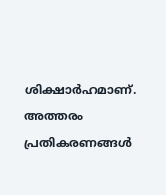ശിക്ഷാർഹമാണ്. അത്തരം പ്രതികരണങ്ങൾ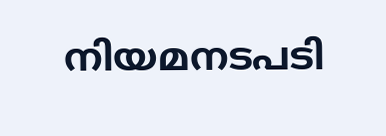നിയമനടപടി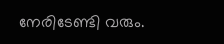നേരിടേണ്ടി വരും.